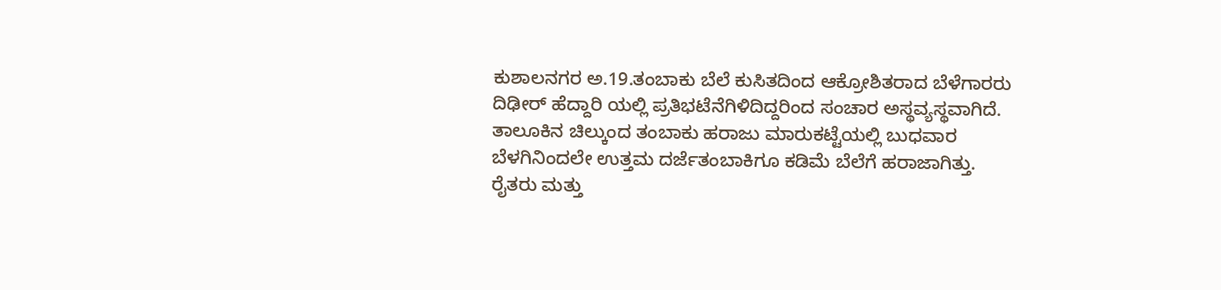ಕುಶಾಲನಗರ ಅ.19.ತಂಬಾಕು ಬೆಲೆ ಕುಸಿತದಿಂದ ಆಕ್ರೋಶಿತರಾದ ಬೆಳೆಗಾರರು ದಿಢೀರ್ ಹೆದ್ದಾರಿ ಯಲ್ಲಿ ಪ್ರತಿಭಟೆನೆಗಿಳಿದಿದ್ದರಿಂದ ಸಂಚಾರ ಅಸ್ಥವ್ಯಸ್ಥವಾಗಿದೆ.
ತಾಲೂಕಿನ ಚಿಲ್ಕುಂದ ತಂಬಾಕು ಹರಾಜು ಮಾರುಕಟ್ಟೆಯಲ್ಲಿ ಬುಧವಾರ ಬೆಳಗಿನಿಂದಲೇ ಉತ್ತಮ ದರ್ಜೆತಂಬಾಕಿಗೂ ಕಡಿಮೆ ಬೆಲೆಗೆ ಹರಾಜಾಗಿತ್ತು. ರೈತರು ಮತ್ತು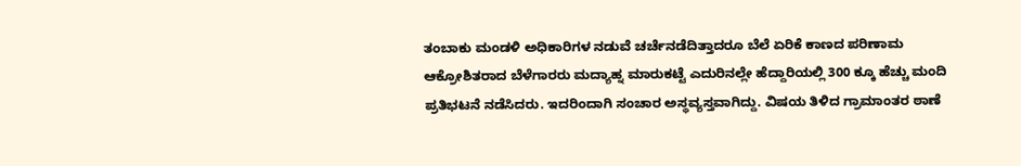ತಂಬಾಕು ಮಂಡಳಿ ಅಧಿಕಾರಿಗಳ ನಡುವೆ ಚರ್ಚೆನಡೆದಿತ್ತಾದರೂ ಬೆಲೆ ಏರಿಕೆ ಕಾಣದ ಪರಿಣಾಮ ಆಕ್ರೋಶಿತರಾದ ಬೆಳೆಗಾರರು ಮದ್ಯಾಹ್ನ ಮಾರುಕಟ್ಟೆ ಎದುರಿನಲ್ಲೇ ಹೆದ್ದಾರಿಯಲ್ಲಿ 300 ಕ್ಕೂ ಹೆಚ್ಚು ಮಂದಿ ಪ್ರತಿಭಟನೆ ನಡೆಸಿದರು. ಇದರಿಂದಾಗಿ ಸಂಚಾರ ಅಸ್ಥವ್ಯಸ್ತವಾಗಿದ್ದು. ವಿಷಯ ತಿಳಿದ ಗ್ರಾಮಾಂತರ ಠಾಣೆ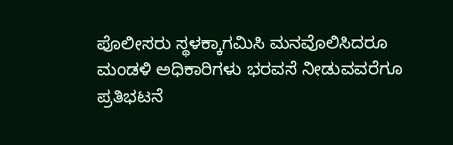ಪೊಲೀಸರು ಸ್ಥಳಕ್ಕಾಗಮಿಸಿ ಮನವೊಲಿಸಿದರೂ ಮಂಡಳಿ ಅಧಿಕಾರಿಗಳು ಭರವಸೆ ನೀಡುವವರೆಗೂ ಪ್ರತಿಭಟನೆ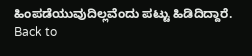ಹಿಂಪಡೆಯುವುದಿಲ್ಲವೆಂದು ಪಟ್ಟು ಹಿಡಿದಿದ್ದಾರೆ.
Back to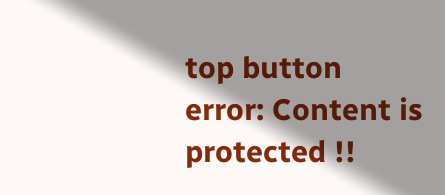top button
error: Content is protected !!